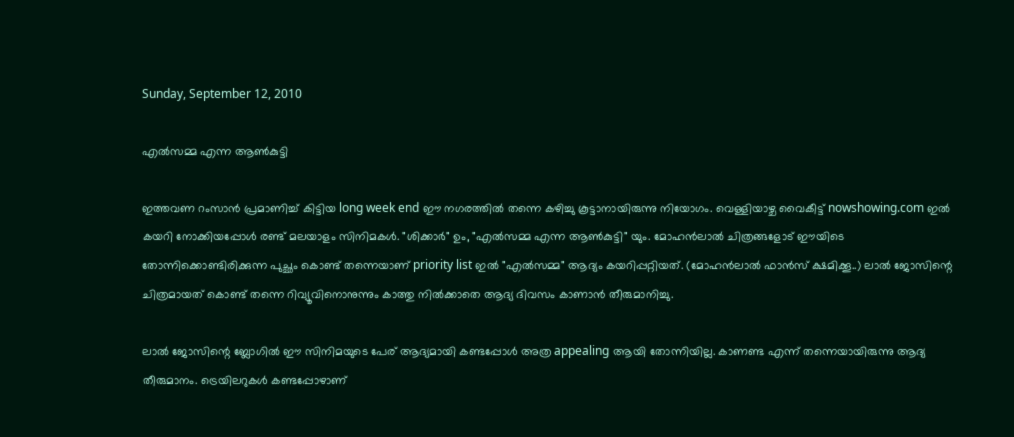Sunday, September 12, 2010

എല്‍സമ്മ എന്ന ആണ്‍കുട്ടി

ഇത്തവണ റംസാന്‍ പ്രമാണിച്ച് കിട്ടിയ long week end ഈ നഗരത്തില്‍ തന്നെ കഴിച്ചു കൂട്ടാനായിരുന്നു നിയോഗം. വെള്ളിയാഴ്ച വൈകീട്ട് nowshowing.com ഇല്‍ കയറി നോക്കിയപ്പോള്‍ രണ്ട് മലയാളം സിനിമകള്‍. "ശിക്കാര്‍" ഉം, "എല്‍സമ്മ എന്ന ആണ്‍കുട്ടി" യും. മോഹന്‍ലാല്‍ ചിത്രങ്ങളോട് ഈയിടെ തോന്നിക്കൊണ്ടിരിക്കുന്ന പുച്ഛം കൊണ്ട് തന്നെയാണ് priority list ഇല്‍ "എല്‍സമ്മ" ആദ്യം കയറിപ്പറ്റിയത്. (മോഹന്‍ലാല്‍ ഫാന്‍സ്‌ ക്ഷമിക്കൂ..) ലാല്‍ ജോസിന്റെ ചിത്രമായത് കൊണ്ട് തന്നെ റിവ്യൂവിനൊനുന്നും കാത്തു നില്‍ക്കാതെ ആദ്യ ദിവസം കാണാന്‍ തീരുമാനിച്ചു.

ലാല്‍ ജോസിന്റെ ബ്ലോഗില്‍ ഈ സിനിമയുടെ പേര് ആദ്യമായി കണ്ടപ്പോള്‍ അത്ര appealing ആയി തോന്നിയില്ല. കാണണ്ട എന്ന് തന്നെയായിരുന്നു ആദ്യ തീരുമാനം. ട്രെയിലറുകള്‍ കണ്ടപ്പോഴാണ്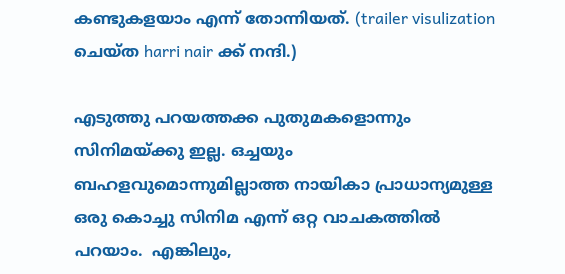കണ്ടുകളയാം എന്ന് തോന്നിയത്. (trailer visulization ചെയ്ത harri nair ക്ക് നന്ദി.)

എടുത്തു പറയത്തക്ക പുതുമകളൊന്നും സിനിമയ്ക്കു ഇല്ല. ഒച്ചയും ബഹളവുമൊന്നുമില്ലാത്ത നായികാ പ്രാധാന്യമുള്ള ഒരു കൊച്ചു സിനിമ എന്ന് ഒറ്റ വാചകത്തില്‍ പറയാം.  എങ്കിലും,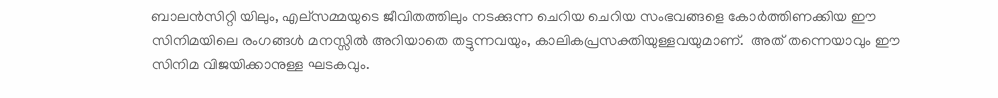ബാലന്‍സിറ്റി യിലും, എല്സമ്മയുടെ ജീവിതത്തിലും നടക്കുന്ന ചെറിയ ചെറിയ സംഭവങ്ങളെ കോര്‍ത്തിണക്കിയ ഈ സിനിമയിലെ രംഗങ്ങള്‍ മനസ്സില്‍ അറിയാതെ തട്ടുന്നവയും, കാലികപ്രസക്തിയുള്ളവയുമാണ്.  അത് തന്നെയാവും ഈ സിനിമ വിജയിക്കാനുള്ള ഘടകവും.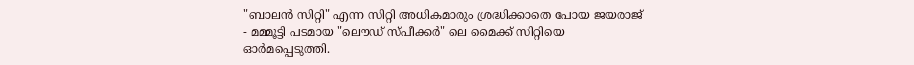"ബാലന്‍ സിറ്റി" എന്ന സിറ്റി അധികമാരും ശ്രദ്ധിക്കാതെ പോയ ജയരാജ് - മമ്മൂട്ടി പടമായ "ലൌഡ് സ്പീക്കര്‍" ലെ മൈക്ക് സിറ്റിയെ ഓര്‍മപ്പെടുത്തി.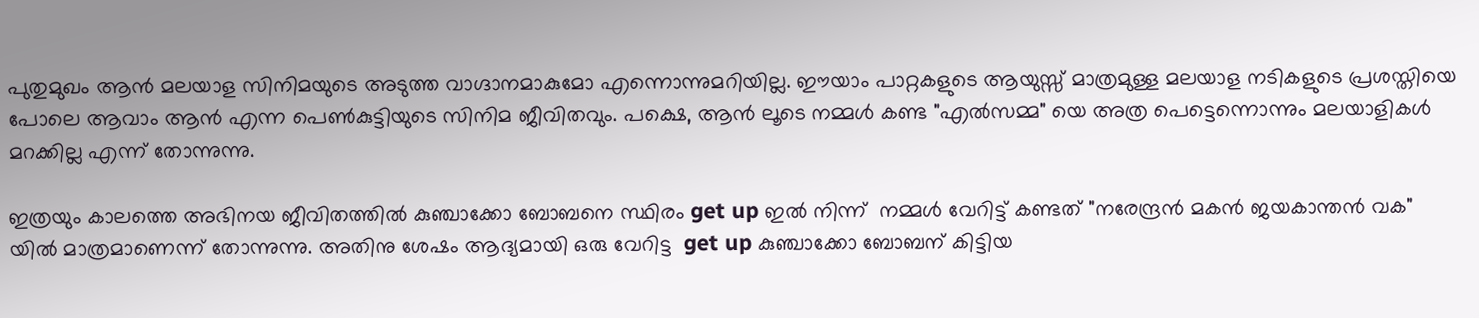പുതുമുഖം ആന്‍ മലയാള സിനിമയുടെ അടുത്ത വാഗ്ദാനമാകുമോ എന്നൊന്നുമറിയില്ല. ഈയാം പാറ്റകളുടെ ആയുസ്സ് മാത്രമുള്ള മലയാള നടികളുടെ പ്രശസ്തിയെ പോലെ ആവാം ആന്‍ എന്ന പെണ്‍കുട്ടിയുടെ സിനിമ ജീവിതവും. പക്ഷെ, ആന്‍ ലൂടെ നമ്മള്‍ കണ്ട "എല്‍സമ്മ" യെ അത്ര പെട്ടെന്നൊന്നും മലയാളികള്‍ മറക്കില്ല എന്ന് തോന്നുന്നു.

ഇത്രയും കാലത്തെ അഭിനയ ജീവിതത്തില്‍ കുഞ്ചാക്കോ ബോബനെ സ്ഥിരം get up ഇല്‍ നിന്ന്‌  നമ്മള്‍ വേറിട്ട്‌ കണ്ടത് "നരേന്ദ്രന്‍ മകന്‍ ജയകാന്തന്‍ വക" യില്‍ മാത്രമാണെന്ന് തോന്നുന്നു. അതിനു ശേഷം ആദ്യമായി ഒരു വേറിട്ട  get up കുഞ്ചാക്കോ ബോബന് കിട്ടിയ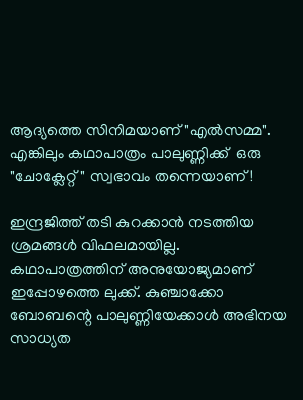ആദ്യത്തെ സിനിമയാണ് "എല്‍സമ്മ". എങ്കിലും കഥാപാത്രം പാലുണ്ണിക്ക്  ഒരു "ചോക്ലേറ്റ്" സ്വഭാവം തന്നെയാണ്!

ഇന്ദ്രജിത്ത് തടി കുറക്കാന്‍ നടത്തിയ ശ്രമങ്ങള്‍ വിഫലമായില്ല. കഥാപാത്രത്തിന് അനുയോജ്യമാണ് ഇപ്പോഴത്തെ ലുക്ക്‌. കുഞ്ചാക്കോ ബോബന്റെ പാലുണ്ണിയേക്കാള്‍ അഭിനയ സാധ്യത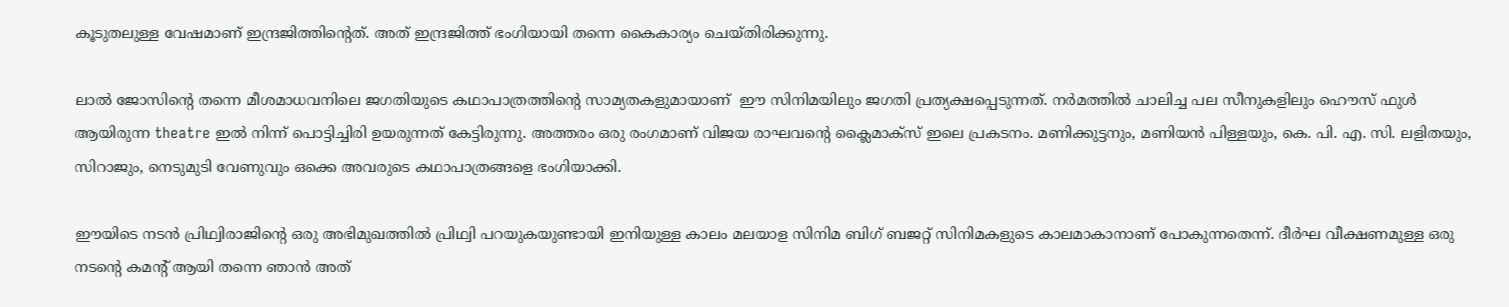കൂടുതലുള്ള വേഷമാണ് ഇന്ദ്രജിത്തിന്റെത്. അത് ഇന്ദ്രജിത്ത് ഭംഗിയായി തന്നെ കൈകാര്യം ചെയ്തിരിക്കുന്നു.

ലാല്‍ ജോസിന്റെ തന്നെ മീശമാധവനിലെ ജഗതിയുടെ കഥാപാത്രത്തിന്റെ സാമ്യതകളുമായാണ്  ഈ സിനിമയിലും ജഗതി പ്രത്യക്ഷപ്പെടുന്നത്. നര്‍മത്തില്‍ ചാലിച്ച പല സീനുകളിലും ഹൌസ് ഫുള്‍ ആയിരുന്ന theatre ഇല്‍ നിന്ന്‌ പൊട്ടിച്ചിരി ഉയരുന്നത് കേട്ടിരുന്നു. അത്തരം ഒരു രംഗമാണ് വിജയ രാഘവന്റെ ക്ലൈമാക്സ്‌ ഇലെ പ്രകടനം. മണിക്കുട്ടനും, മണിയന്‍ പിള്ളയും, കെ. പി. എ. സി. ലളിതയും, സിറാജും, നെടുമുടി വേണുവും ഒക്കെ അവരുടെ കഥാപാത്രങ്ങളെ ഭംഗിയാക്കി.

ഈയിടെ നടന്‍ പ്രിഥ്വിരാജിന്റെ ഒരു അഭിമുഖത്തില്‍ പ്രിഥ്വി പറയുകയുണ്ടായി ഇനിയുള്ള കാലം മലയാള സിനിമ ബിഗ്‌ ബജറ്റ് സിനിമകളുടെ കാലമാകാനാണ് പോകുന്നതെന്ന്. ദീര്‍ഘ വീക്ഷണമുള്ള ഒരു നടന്റെ കമന്റ്‌ ആയി തന്നെ ഞാന്‍ അത്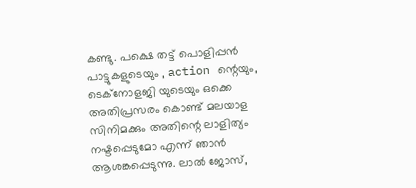കണ്ടു. പക്ഷെ തട്ട് പൊളിപ്പന്‍ പാട്ടുകളുടെയും , action ന്റെയും, ടെക്നോളജി യുടെയും ഒക്കെ അതിപ്രസരം കൊണ്ട് മലയാള സിനിമക്കും അതിന്റെ ലാളിത്യം നഷ്ടപ്പെടുമോ എന്ന് ഞാന്‍ ആശങ്കപ്പെടുന്നു. ലാല്‍ ജോസ്,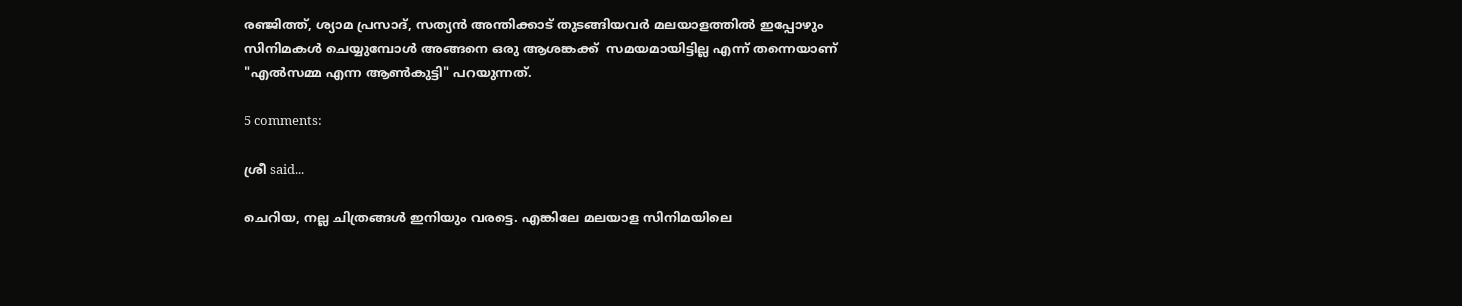രഞ്ജിത്ത്, ശ്യാമ പ്രസാദ്, സത്യന്‍ അന്തിക്കാട് തുടങ്ങിയവര്‍ മലയാളത്തില്‍ ഇപ്പോഴും സിനിമകള്‍ ചെയ്യുമ്പോള്‍ അങ്ങനെ ഒരു ആശങ്കക്ക്  സമയമായിട്ടില്ല എന്ന് തന്നെയാണ് "എല്‍സമ്മ എന്ന ആണ്‍കുട്ടി" പറയുന്നത്.

5 comments:

ശ്രീ said...

ചെറിയ, നല്ല ചിത്രങ്ങള്‍ ഇനിയും വരട്ടെ. എങ്കിലേ മലയാള സിനിമയിലെ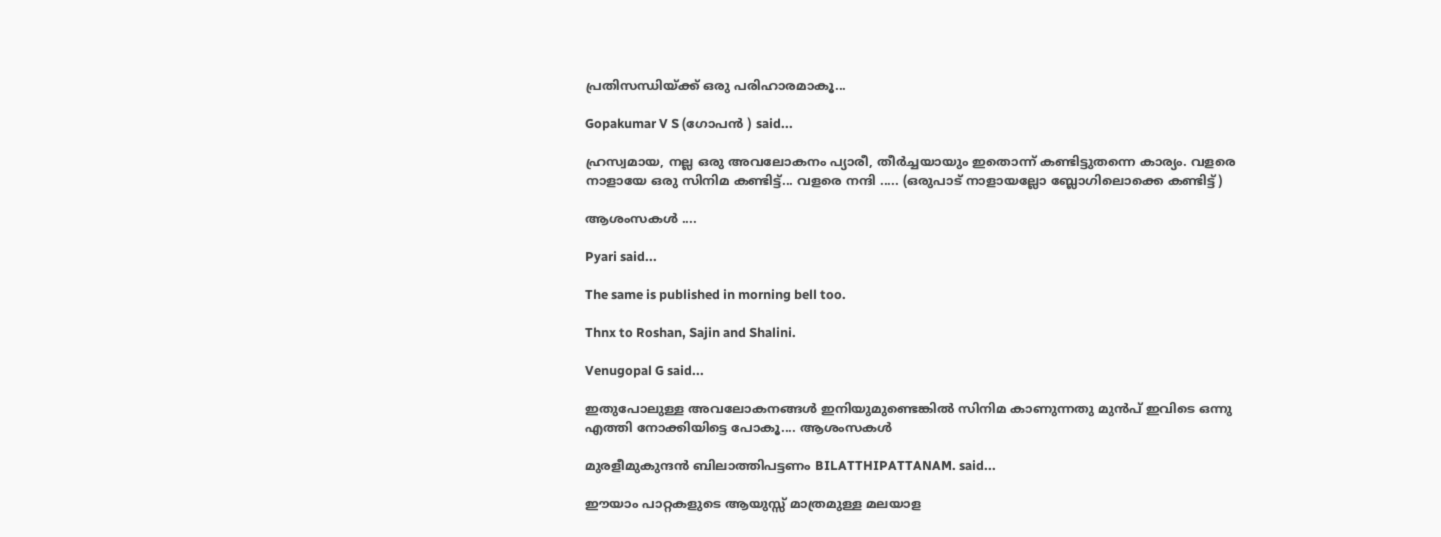പ്രതിസന്ധിയ്ക്ക് ഒരു പരിഹാരമാകൂ...

Gopakumar V S (ഗോപന്‍ ) said...

ഹ്രസ്വമായ, നല്ല ഒരു അവലോകനം പ്യാരീ, തീര്‍ച്ചയായും ഇതൊന്ന് കണ്ടിട്ടുതന്നെ കാര്യം. വളരെ നാളായേ ഒരു സിനിമ കണ്ടിട്ട്... വളരെ നന്ദി ..... (ഒരുപാട് നാളായല്ലോ ബ്ലോഗിലൊക്കെ കണ്ടിട്ട്)

ആശംസകള്‍ ....

Pyari said...

The same is published in morning bell too.

Thnx to Roshan, Sajin and Shalini.

Venugopal G said...

ഇതുപോലുള്ള അവലോകനങ്ങൾ ഇനിയുമുണ്ടെങ്കിൽ സിനിമ കാണുന്നതു മുൻപ് ഇവിടെ ഒന്നു എത്തി നോക്കിയിട്ടെ പോകൂ.... ആശംസകൾ

മുരളീമുകുന്ദൻ ബിലാത്തിപട്ടണം BILATTHIPATTANAM. said...

ഈയാം പാറ്റകളുടെ ആയുസ്സ് മാത്രമുള്ള മലയാള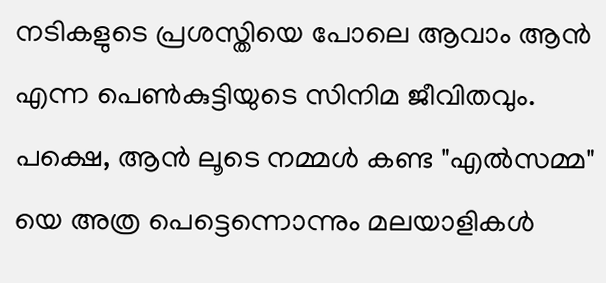നടികളുടെ പ്രശസ്തിയെ പോലെ ആവാം ആന്‍ എന്ന പെണ്‍കുട്ടിയുടെ സിനിമ ജീവിതവും. പക്ഷെ, ആന്‍ ലൂടെ നമ്മള്‍ കണ്ട "എല്‍സമ്മ" യെ അത്ര പെട്ടെന്നൊന്നും മലയാളികള്‍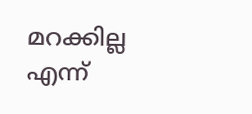മറക്കില്ല എന്ന്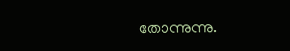തോന്നുന്നു.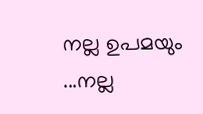നല്ല ഉപമയും ...നല്ല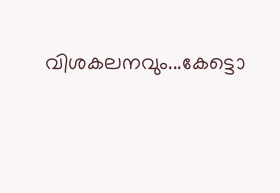വിശകലനവും...കേട്ടൊ